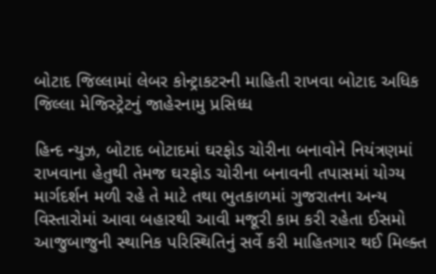બોટાદ જિલ્લામાં લેબર કોન્ટ્રાકટરની માહિતી રાખવા બોટાદ અધિક જિલ્લા મેજિસ્ટ્રેટનું જાહેરનામુ પ્રસિધ્ધ

હિન્દ ન્યુઝ, બોટાદ બોટાદમાં ઘરફોડ ચોરીના બનાવોને નિયંત્રણમાં રાખવાના હેતુથી તેમજ ઘરફોડ ચોરીના બનાવની તપાસમાં યોગ્ય માર્ગદર્શન મળી રહે તે માટે તથા ભુતકાળમાં ગુજરાતના અન્ય વિસ્તારોમાં આવા બહારથી આવી મજૂરી કામ કરી રહેતા ઈસમો આજુબાજુની સ્થાનિક પરિસ્થિતિનું સર્વે કરી માહિતગાર થઈ મિલ્ક્ત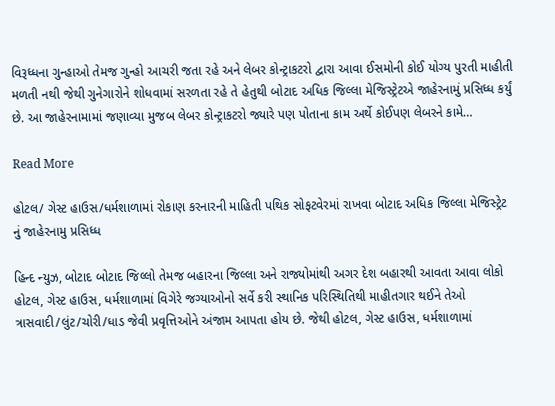વિરૂધ્ધના ગુન્હાઓ તેમજ ગુન્હો આચરી જતા રહે અને લેબર કોન્ટ્રાકટરો દ્વારા આવા ઈસમોની કોઈ યોગ્ય પુરતી માહીતી મળતી નથી જેથી ગુનેગારોને શોધવામાં સરળતા રહે તે હેતુથી બોટાદ અધિક જિલ્લા મેજિસ્ટ્રેટએ જાહેરનામું પ્રસિધ્ધ કર્યું છે. આ જાહેરનામામાં જણાવ્યા મુજબ લેબર કોન્ટ્રાકટરો જ્યારે પણ પોતાના કામ અર્થે કોઈપણ લેબરને કામે…

Read More

હોટલ/ ગેસ્ટ હાઉસ/ધર્મશાળામાં રોકાણ કરનારની માહિતી પથિક સોફટવેરમાં રાખવા બોટાદ અધિક જિલ્લા મેજિસ્ટ્રેટ નું જાહેરનામુ પ્રસિધ્ધ

હિન્દ ન્યુઝ, બોટાદ બોટાદ જિલ્લો તેમજ બહારના જિલ્લા અને રાજ્યોમાંથી અગર દેશ બહારથી આવતા આવા લોકો હોટલ, ગેસ્ટ હાઉસ, ધર્મશાળામાં વિગેરે જગ્યાઓનો સર્વે કરી સ્થાનિક પરિસ્થિતિથી માહીતગાર થઈને તેઓ ત્રાસવાદી/લુંટ/ચોરી/ધાડ જેવી પ્રવૃત્તિઓને અંજામ આપતા હોય છે. જેથી હોટલ, ગેસ્ટ હાઉસ, ધર્મશાળામાં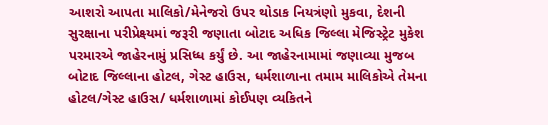આશરો આપતા માલિકો/મેનેજરો ઉપર થોડાક નિયત્રંણો મુકવા, દેશની સુરક્ષાના પરીપ્રેક્ષ્યમાં જરૂરી જણાતા બોટાદ અધિક જિલ્લા મેજિસ્ટ્રેટ મુકેશ પરમારએ જાહેરનામું પ્રસિધ્ધ કર્યું છે. આ જાહેરનામામાં જણાવ્યા મુજબ બોટાદ જિલ્લાના હોટલ, ગેસ્ટ હાઉસ, ધર્મશાળાના તમામ માલિકોએ તેમના હોટલ/ગેસ્ટ હાઉસ/ ધર્મશાળામાં કોઈપણ વ્યકિતને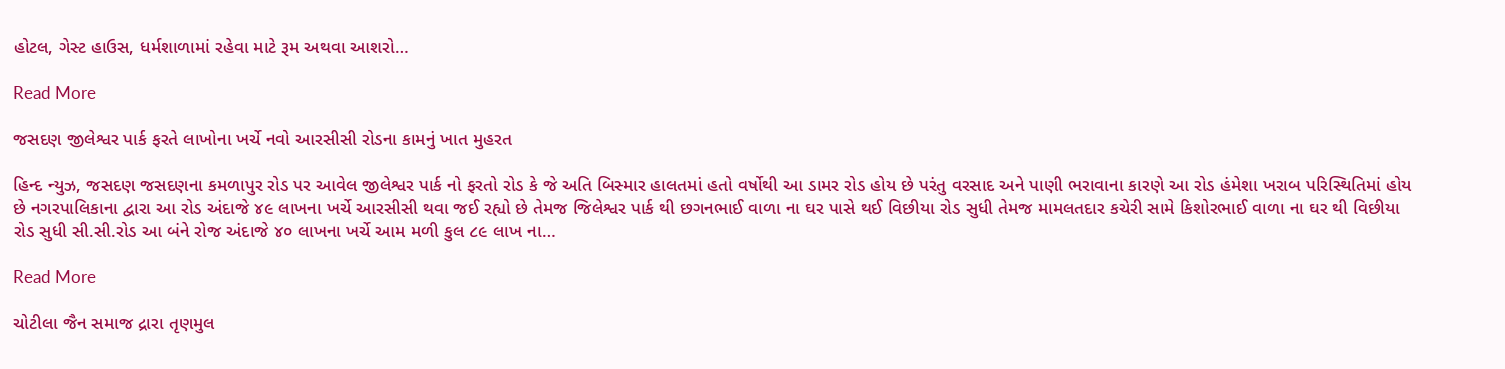હોટલ, ગેસ્ટ હાઉસ, ધર્મશાળામાં રહેવા માટે રૂમ અથવા આશરો…

Read More

જસદણ જીલેશ્વર પાર્ક ફરતે લાખોના ખર્ચે નવો આરસીસી રોડના કામનું ખાત મુહરત

હિન્દ ન્યુઝ, જસદણ જસદણના કમળાપુર રોડ પર આવેલ જીલેશ્વર પાર્ક નો ફરતો રોડ કે જે અતિ બિસ્માર હાલતમાં હતો વર્ષોથી આ ડામર રોડ હોય છે પરંતુ વરસાદ અને પાણી ભરાવાના કારણે આ રોડ હંમેશા ખરાબ પરિસ્થિતિમાં હોય છે નગરપાલિકાના દ્વારા આ રોડ અંદાજે ૪૯ લાખના ખર્ચે આરસીસી થવા જઈ રહ્યો છે તેમજ જિલેશ્વર પાર્ક થી છગનભાઈ વાળા ના ઘર પાસે થઈ વિછીયા રોડ સુધી તેમજ મામલતદાર કચેરી સામે કિશોરભાઈ વાળા ના ઘર થી વિછીયા રોડ સુધી સી.સી.રોડ આ બંને રોજ અંદાજે ૪૦ લાખના ખર્ચે આમ મળી કુલ ૮૯ લાખ ના…

Read More

ચોટીલા જૈન સમાજ દ્રારા તૃણમુલ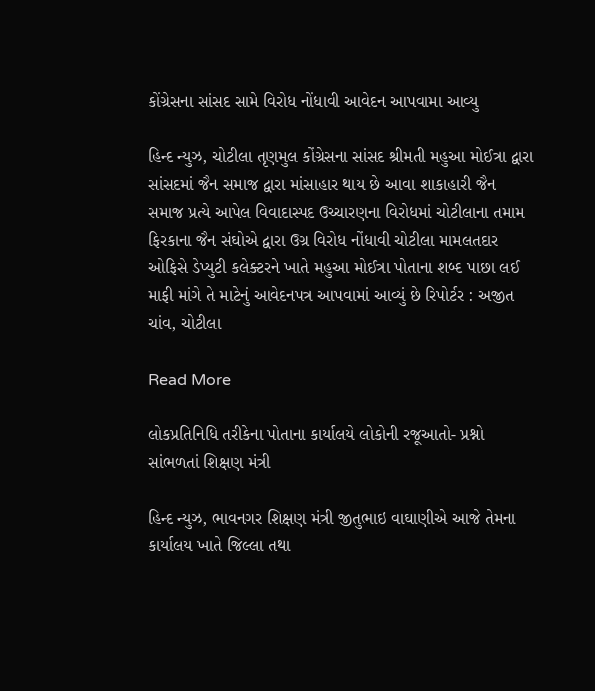કોંગ્રેસના સાંસદ સામે વિરોધ નોંધાવી આવેદન આપવામા આવ્યુ

હિન્દ ન્યુઝ, ચોટીલા તૃણમુલ કોંગ્રેસના સાંસદ શ્રીમતી મહુઆ મોઈત્રા દ્વારા સાંસદમાં જૈન સમાજ દ્વારા માંસાહાર થાય છે આવા શાકાહારી જૈન સમાજ પ્રત્યે આપેલ વિવાદાસ્પદ ઉચ્ચારણના વિરોધમાં ચોટીલાના તમામ ફિરકાના જૈન સંઘોએ દ્વારા ઉગ્ર વિરોધ નોંધાવી ચોટીલા મામલતદાર ઓફિસે ડેપ્યુટી કલેક્ટરને ખાતે મહુઆ મોઈત્રા પોતાના શબ્દ પાછા લઈ માફી માંગે તે માટેનું આવેદનપત્ર આપવામાં આવ્યું છે રિપોર્ટર : અજીત ચાંવ, ચોટીલા

Read More

લોકપ્રતિનિધિ તરીકેના પોતાના કાર્યાલયે લોકોની રજૂઆતો- પ્રશ્નો સાંભળતાં શિક્ષણ મંત્રી

હિન્દ ન્યુઝ, ભાવનગર શિક્ષણ મંત્રી જીતુભાઇ વાઘાણીએ આજે તેમના કાર્યાલય ખાતે જિલ્લા તથા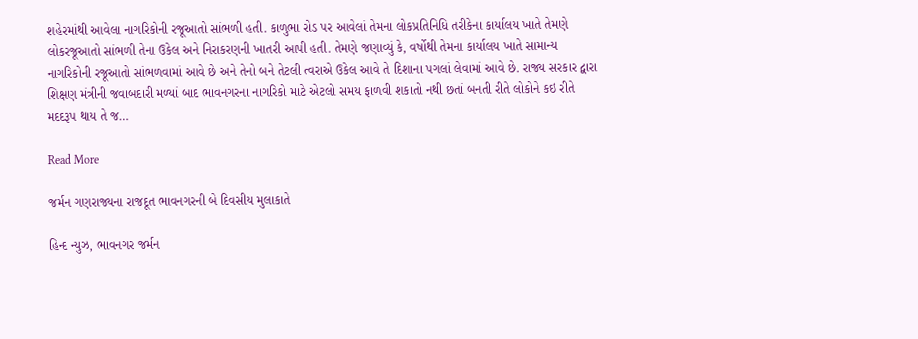શહેરમાંથી આવેલા નાગરિકોની રજૂઆતો સાંભળી હતી. કાળુભા રોડ પર આવેલાં તેમના લોકપ્રતિનિધિ તરીકેના કાર્યાલય ખાતે તેમણે લોકરજૂઆતો સાંભળી તેના ઉકેલ અને નિરાકરણની ખાતરી આપી હતી. તેમણે જણાવ્યું કે, વર્ષોથી તેમના કાર્યાલય ખાતે સામાન્ય નાગરિકોની રજૂઆતો સાંભળવામાં આવે છે અને તેનો બને તેટલી ત્વરાએ ઉકેલ આવે તે દિશાના પગલાં લેવામાં આવે છે. રાજ્ય સરકાર દ્વારા શિક્ષણ મંત્રીની જવાબદારી મળ્યાં બાદ ભાવનગરના નાગરિકો માટે એટલો સમય ફાળવી શકાતો નથી છતાં બનતી રીતે લોકોને કઇ રીતે મદદરૂપ થાય તે જ…

Read More

જર્મન ગણરાજ્યના રાજદૂત ભાવનગરની બે દિવસીય મુલાકાતે

હિન્દ ન્યુઝ, ભાવનગર જર્મન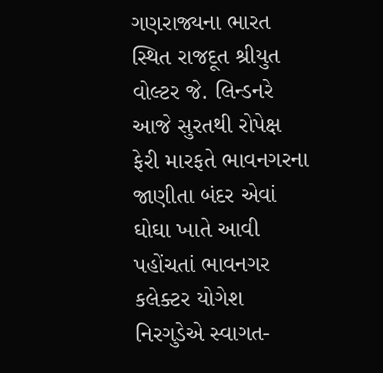ગણરાજ્યના ભારત સ્થિત રાજદૂત શ્રીયુત વોલ્ટર જે. લિન્ડનરે આજે સુરતથી રોપેક્ષ ફેરી મારફતે ભાવનગરના જાણીતા બંદર એવાં ઘોઘા ખાતે આવી પહોંચતાં ભાવનગર કલેક્ટર યોગેશ નિરગુડેએ સ્વાગત-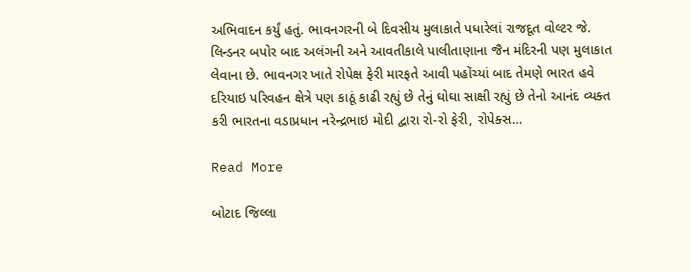અભિવાદન કર્યું હતું. ભાવનગરની બે દિવસીય મુલાકાતે પધારેલાં રાજદૂત વોલ્ટર જે. લિન્ડનર બપોર બાદ અલંગની અને આવતીકાલે પાલીતાણાના જૈન મંદિરની પણ મુલાકાત લેવાના છે. ભાવનગર ખાતે રોપેક્ષ ફેરી મારફતે આવી પહોંચ્યાં બાદ તેમણે ભારત હવે દરિયાઇ પરિવહન ક્ષેત્રે પણ કાઠૂં કાઢી રહ્યું છે તેનું ઘોઘા સાક્ષી રહ્યું છે તેનો આનંદ વ્યક્ત કરી ભારતના વડાપ્રધાન નરેન્દ્રભાઇ મોદી દ્વારા રો-રો ફેરી, રોપેક્સ…

Read More

બોટાદ જિલ્લા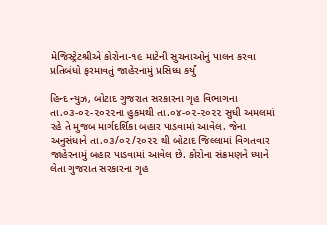મેજિસ્ટ્રેટશ્રીએ કોરોના-૧૯ માટેની સુચનાઓનું પાલન કરવા પ્રતિબંધો ફરમાવતું જાહેરનામું પ્રસિધ્ધ કર્યું

હિન્દ ન્યુઝ, બોટાદ ગુજરાત સરકારના ગૃહ વિભાગના તા.૦૩-૦૨-૨૦૨૨ના હુકમથી તા.૦૪-૦૨-૨૦૨૨ સુધી અમલમાં રહે તે મુજબ માર્ગદર્શિકા બહાર પાડવામાં આવેલ. જેના અનુસંધાને તા.૦૩/૦૨/૨૦૨૨ થી બોટાદ જિલ્લામાં વિગતવાર જાહેરનામું બહાર પાડવામાં આવેલ છે. કોરોના સંક્રમણને ધ્યાને લેતા ગુજરાત સરકારના ગૃહ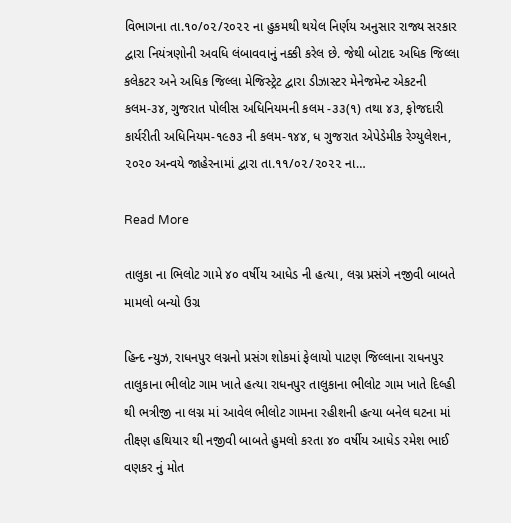વિભાગના તા.૧૦/૦૨/૨૦૨૨ ના હુકમથી થયેલ નિર્ણય અનુસાર રાજ્ય સરકાર દ્વારા નિયંત્રણોની અવધિ લંબાવવાનું નક્કી કરેલ છે. જેથી બોટાદ અધિક જિલ્લા કલેકટર અને અધિક જિલ્લા મેજિસ્ટ્રેટ દ્વારા ડીઝાસ્ટર મેનેજમેન્ટ એકટની કલમ-૩૪, ગુજરાત પોલીસ અધિનિયમની કલમ -૩૩(૧) તથા ૪૩, ફોજદારી કાર્યરીતી અધિનિયમ-૧૯૭૩ ની કલમ-૧૪૪, ધ ગુજરાત એપેડેમીક રેગ્યુલેશન, ૨૦૨૦ અન્વયે જાહેરનામાં દ્વારા તા.૧૧/૦૨/૨૦૨૨ ના…

Read More

તાલુકા ના ભિલોટ ગામે ૪૦ વર્ષીય આધેડ ની હત્યા, લગ્ન પ્રસંગે નજીવી બાબતે મામલો બન્યો ઉગ્ર

હિન્દ ન્યુઝ, રાધનપુર લગ્નનો પ્રસંગ શોકમાં ફેલાયો પાટણ જિલ્લાના રાધનપુર તાલુકાના ભીલોટ ગામ ખાતે હત્યા રાધનપુર તાલુકાના ભીલોટ ગામ ખાતે દિલ્હી થી ભત્રીજી ના લગ્ન માં આવેલ ભીલોટ ગામના રહીશની હત્યા બનેલ ઘટના માં તીક્ષ્ણ હથિયાર થી નજીવી બાબતે હુમલો કરતા ૪૦ વર્ષીય આધેડ રમેશ ભાઈ વણકર નું મોત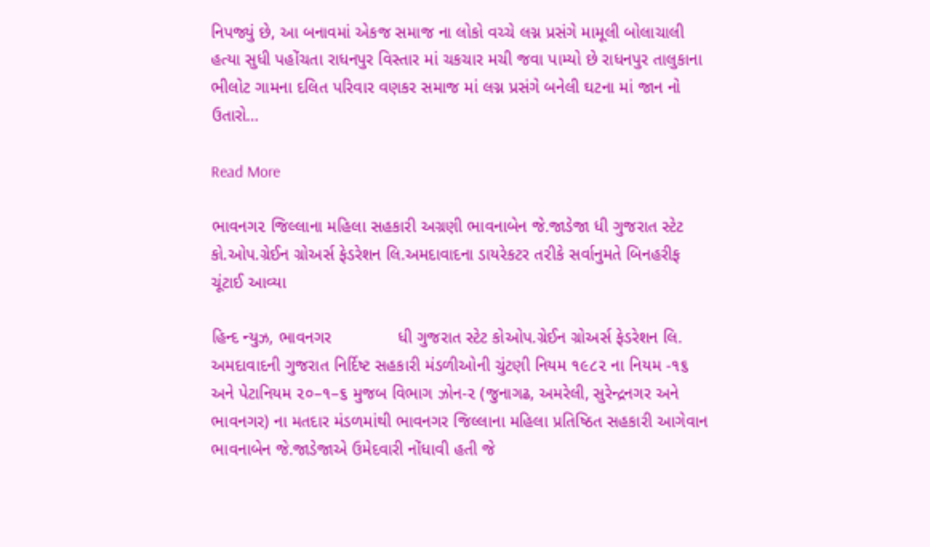નિપજ્યું છે, આ બનાવમાં એકજ સમાજ ના લોકો વચ્ચે લગ્ન પ્રસંગે મામૂલી બોલાચાલી હત્યા સુધી પહોંચતા રાધનપુર વિસ્તાર માં ચકચાર મચી જવા પામ્યો છે રાધનપુર તાલુકાના ભીલોટ ગામના દલિત પરિવાર વણકર સમાજ માં લગ્ન પ્રસંગે બનેલી ઘટના માં જાન નો ઉતારો…

Read More

ભાવનગ૨ જિલ્લાના મહિલા સહકારી અગ્રણી ભાવનાબેન જે.જાડેજા ધી ગુજરાત સ્ટેટ કો.ઓપ.ગ્રેઈન ગ્રોઅર્સ ફેડરેશન લિ.અમદાવાદના ડાયરેકટર ત૨ીકે સર્વાનુમતે બિનહરીફ ચૂંટાઈ આવ્યા

હિન્દ ન્યુઝ, ભાવનગર              ધી ગુજરાત સ્ટેટ કોઓપ.ગ્રેઈન ગ્રોઅર્સ ફેડરેશન લિ. અમદાવાદની ગુજરાત નિર્દિષ્ટ સહકારી મંડળીઓની ચુંટણી નિયમ ૧૯૮૨ ના નિયમ -૧૬ અને પેટાનિયમ ૨૦–૧–૬ મુજબ વિભાગ ઝોન-૨ (જુનાગઢ, અમરેલી, સુરેન્દ્રનગર અને ભાવનગર) ના મતદાર મંડળમાંથી ભાવનગર જિલ્લાના મહિલા પ્રતિષ્ઠિત સહકારી આગેવાન ભાવનાબેન જે.જાડેજાએ ઉમેદવારી નોંધાવી હતી જે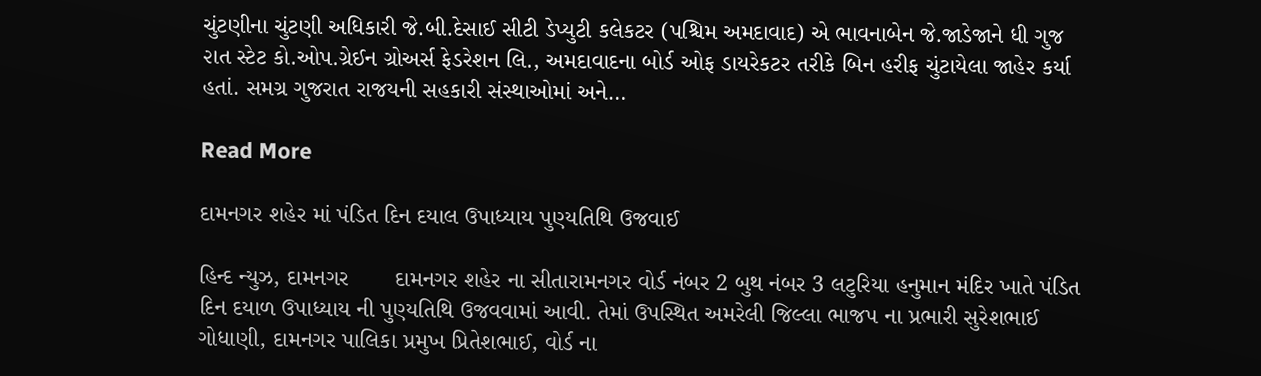ચુંટણીના ચુંટણી અધિકારી જે.બી.દેસાઈ સીટી ડેપ્યુટી કલેકટર (પશ્ચિમ અમદાવાદ) એ ભાવનાબેન જે.જાડેજાને ધી ગુજ ૨ાત સ્ટેટ કો.ઓપ.ગ્રેઈન ગ્રોઅર્સ ફેડરેશન લિ., અમદાવાદના બોર્ડ ઓફ ડાયરેકટર તરીકે બિન હરીફ ચુંટાયેલા જાહેર કર્યા હતાં. સમગ્ર ગુજરાત રાજયની સહકારી સંસ્થાઓમાં અને…

Read More

દામનગર શહેર માં પંડિત દિન દયાલ ઉપાધ્યાય પુણ્યતિથિ ઉજવાઈ

હિન્દ ન્યુઝ, દામનગર       દામનગર શહેર ના સીતારામનગર વોર્ડ નંબર 2 બુથ નંબર 3 લટુરિયા હનુમાન મંદિર ખાતે પંડિત દિન દયાળ ઉપાધ્યાય ની પુણ્યતિથિ ઉજવવામાં આવી. તેમાં ઉપસ્થિત અમરેલી જિલ્લા ભાજપ ના પ્રભારી સુરેશભાઈ ગોધાણી, દામનગર પાલિકા પ્રમુખ પ્રિતેશભાઈ, વોર્ડ ના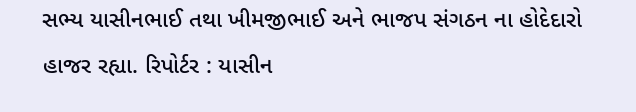સભ્ય યાસીનભાઈ તથા ખીમજીભાઈ અને ભાજપ સંગઠન ના હોદેદારો હાજર રહ્યા. રિપોર્ટર : યાસીન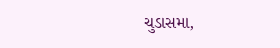ચુડાસમા,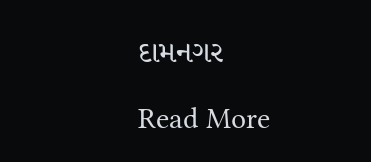દામનગર

Read More